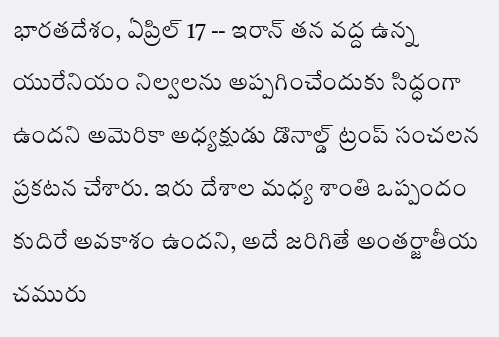భారతదేశం, ఏప్రిల్ 17 -- ఇరాన్ తన వద్ద ఉన్న యురేనియం నిల్వలను అప్పగించేందుకు సిద్ధంగా ఉందని అమెరికా అధ్యక్షుడు డొనాల్డ్ ట్రంప్ సంచలన ప్రకటన చేశారు. ఇరు దేశాల మధ్య శాంతి ఒప్పందం కుదిరే అవకాశం ఉందని, అదే జరిగితే అంతర్జాతీయ చమురు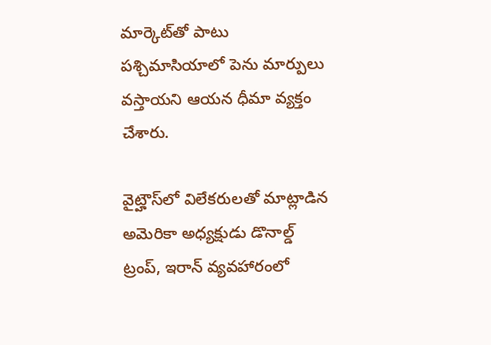మార్కెట్‌తో పాటు పశ్చిమాసియాలో పెను మార్పులు వస్తాయని ఆయన ధీమా వ్యక్తం చేశారు.

వైట్హౌస్‌లో విలేకరులతో మాట్లాడిన అమెరికా అధ్యక్షుడు డొనాల్డ్ ట్రంప్, ఇరాన్ వ్యవహారంలో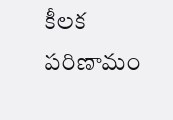కీలక పరిణామం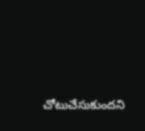చోటుచేసుకుందని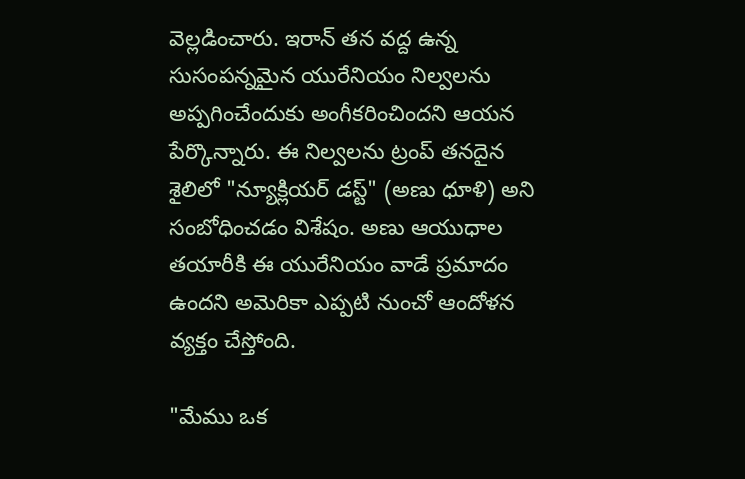వెల్లడించారు. ఇరాన్ తన వద్ద ఉన్న సుసంపన్నమైన యురేనియం నిల్వలను అప్పగించేందుకు అంగీకరించిందని ఆయన పేర్కొన్నారు. ఈ నిల్వలను ట్రంప్ తనదైన శైలిలో "న్యూక్లియర్ డస్ట్" (అణు ధూళి) అని సంబోధించడం విశేషం. అణు ఆయుధాల తయారీకి ఈ యురేనియం వాడే ప్రమాదం ఉందని అమెరికా ఎప్పటి నుంచో ఆందోళన వ్యక్తం చేస్తోంది.

"మేము ఒక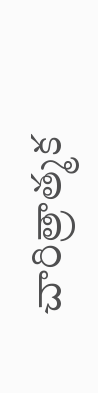చారిత్రాత్మక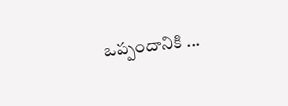ఒప్పందానికి ...